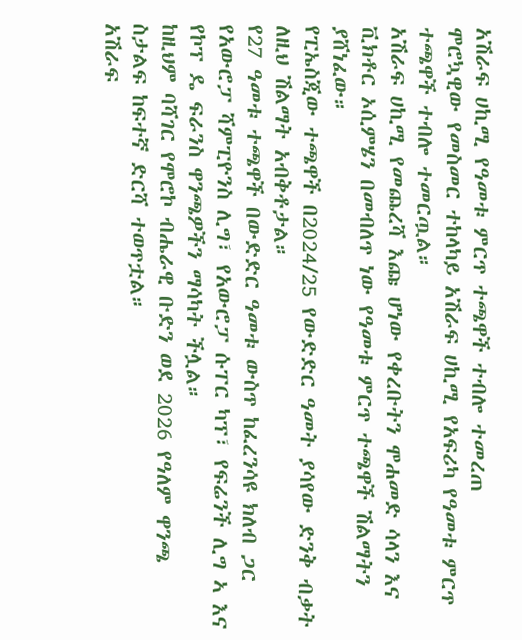አሽራፍ ሀኪሚ የዓመቱ ምርጥ ተጫዋች ተብሎ ተመረጠ
ሞሮኳዊው የመስመር ተከላካይ አሽራፍ ሀኪሚ የአፍሪካ የዓመቱ ምርጥ ተጫዋች ተብሎ ተመርጧል።
አሽራፍ ሀኪሚ የመጨረሻ እጩ ሆነው የቀረቡትን ሞሐመድ ሳላን እና ቪክቶር ኦሲምሄን በመብለጥ ነው የዓመቱ ምርጥ ተጫዋች ሽልማትን ያሸነፈው።
የፒኤስጂው ተጫዋች በ2024/25 የውድድር ዓመት ያሳየው ድንቅ ብቃት ለዚህ ሽልማት አብቅቶታል።
የ27 ዓመቱ ተጫዋች በውድድር ዓመቱ ውስጥ ከፈረንሳዩ ክለብ ጋር የአውሮፓ ሻምፒዮንስ ሊግ፣ የአውሮፓ ሱፐር ካፕ፣ የፍሬንች ሊግ ኣ እና የኮፕ ዴ ፍራንስ ዋንጫዎችን ማሳካት ችሏል።
ከዚህም ባሻገር የሞሮኮ ብሔራዊ ቡድን ወደ 2026 የዓለም ዋንጫ ስታልፍ ከፍተኛ ድርሻ ተወጥቷል።
አሽራፍ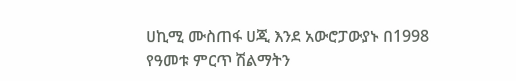ሀኪሚ ሙስጠፋ ሀጂ እንደ አውሮፓውያኑ በ1998 የዓመቱ ምርጥ ሽልማትን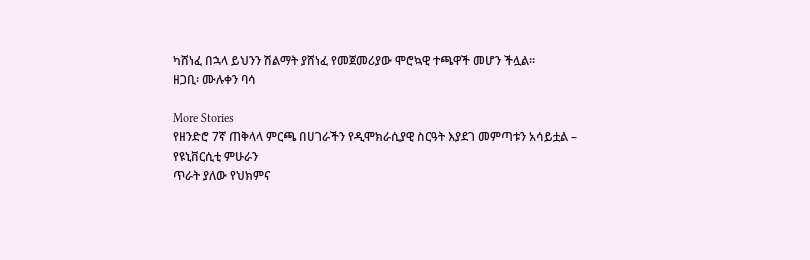ካሸነፈ በኋላ ይህንን ሽልማት ያሸነፈ የመጀመሪያው ሞሮኳዊ ተጫዋች መሆን ችሏል።
ዘጋቢ፡ ሙሉቀን ባሳ

More Stories
የዘንድሮ 7ኛ ጠቅላላ ምርጫ በሀገራችን የዲሞክራሲያዊ ስርዓት እያደገ መምጣቱን አሳይቷል – የዩኒቨርሲቲ ምሁራን
ጥራት ያለው የህክምና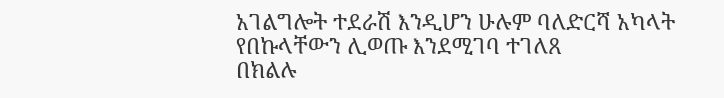አገልግሎት ተደራሽ እንዲሆን ሁሉም ባለድርሻ አካላት የበኩላቸውን ሊወጡ እንደሚገባ ተገለጸ
በክልሉ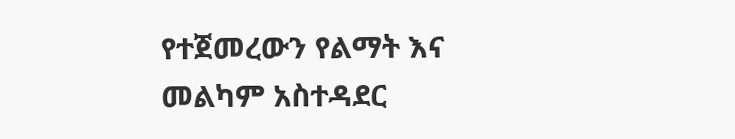የተጀመረውን የልማት እና መልካም አስተዳደር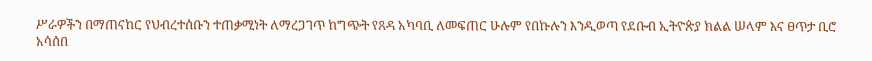ሥራዎችን በማጠናከር የህብረተሰቡን ተጠቃሚነት ለማረጋገጥ ከግጭት የጸዳ አካባቢ ለመፍጠር ሁሉም የበኩሉን እንዲወጣ የደቡብ ኢትዮጵያ ክልል ሠላም እና ፀጥታ ቢሮ አሳሰበ